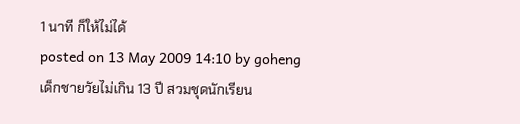1 นาที ก็ให้ไม่ได้
posted on 13 May 2009 14:10 by goheng
เด็กชายวัยไม่เกิน 13 ปี สวมชุดนักเรียน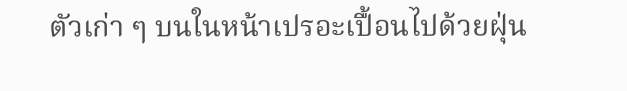ตัวเก่า ๆ บนในหน้าเปรอะเปื้อนไปด้วยฝุ่น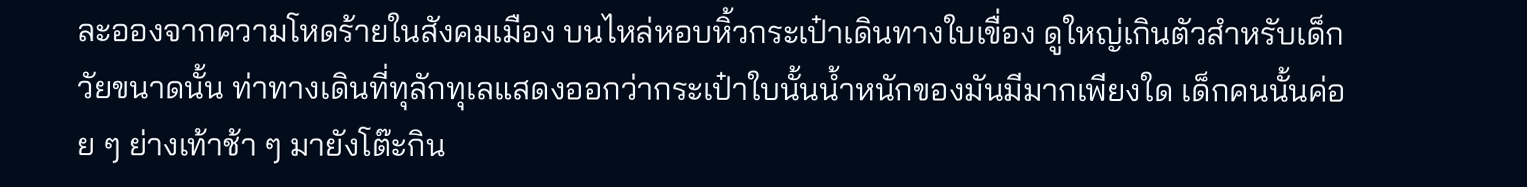ละอองจากความโหดร้ายในสังคมเมือง บนไหล่หอบหิ้วกระเป๋าเดินทางใบเขื่อง ดูใหญ่เกินตัวสำหรับเด็กวัยขนาดนั้น ท่าทางเดินที่ทุลักทุเลแสดงออกว่ากระเป๋าใบนั้นน้ำหนักของมันมีมากเพียงใด เด็กคนนั้นค่อย ๆ ย่างเท้าช้า ๆ มายังโต๊ะกิน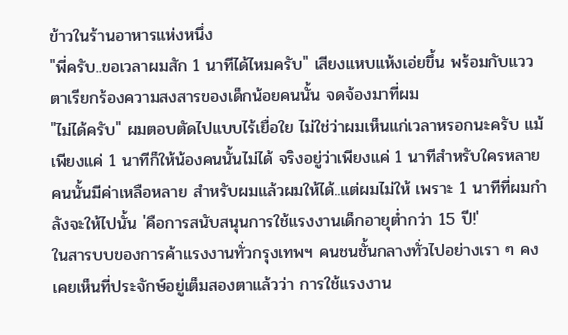ข้าวในร้านอาหารแห่งหนึ่ง
"พี่ครับ..ขอเวลาผมสัก 1 นาทีได้ไหมครับ" เสียงแหบแห้งเอ่ยขึ้น พร้อมกับแววตาเรียกร้องความสงสารของเด็กน้อยคนนั้น จดจ้องมาที่ผม
"ไม่ได้ครับ" ผมตอบตัดไปแบบไร้เยื่อใย ไม่ใช่ว่าผมเห็นแก่เวลาหรอกนะครับ แม้เพียงแค่ 1 นาทีก็ให้น้องคนนั้นไม่ได้ จริงอยู่ว่าเพียงแค่ 1 นาทีสำหรับใครหลายคนนั้นมีค่าเหลือหลาย สำหรับผมแล้วผมให้ได้..แต่ผมไม่ให้ เพราะ 1 นาทีที่ผมกำลังจะให้ไปนั้น 'คือการสนับสนุนการใช้แรงงานเด็กอายุต่ำกว่า 15 ปี!'
ในสารบบของการค้าแรงงานทั่วกรุงเทพฯ คนชนชั้นกลางทั่วไปอย่างเรา ๆ คงเคยเห็นที่ประจักษ์อยู่เต็มสองตาแล้วว่า การใช้แรงงาน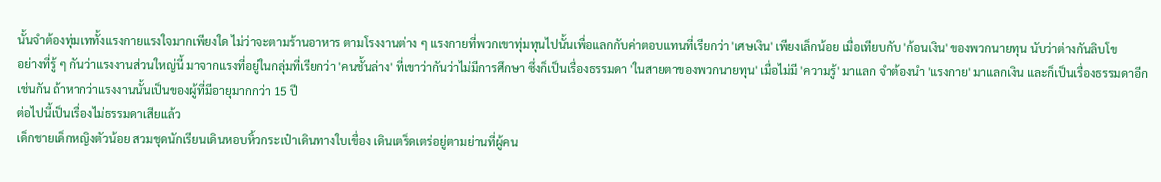นั้นจำต้องทุ่มเททั้งแรงกายแรงใจมากเพียงใด ไม่ว่าจะตามร้านอาหาร ตามโรงงานต่าง ๆ แรงกายที่พวกเขาทุ่มทุนไปนั้นเพื่อแลกกับค่าตอบแทนที่เรียกว่า 'เศษเงิน' เพียงเล็กน้อย เมื่อเทียบกับ 'ก้อนเงิน' ของพวกนายทุน นับว่าต่างกันลิบโข
อย่างที่รู้ ๆ กันว่าแรงงานส่วนใหญ่นี้ มาจากแรงที่อยู่ในกลุ่มที่เรียกว่า 'คนชั้นล่าง' ที่เขาว่ากันว่าไม่มีการศึกษา ซึ่งก็เป็นเรื่องธรรมดา 'ในสายตาของพวกนายทุน' เมื่อไม่มี 'ความรู้' มาแลก จำต้องนำ 'แรงกาย' มาแลกเงิน และก็เป็นเรื่องธรรมดาอีกเช่นกัน ถ้าหากว่าแรงงานนั้นเป็นของผู้ที่มีอายุมากกว่า 15 ปี
ต่อไปนี้เป็นเรื่องไม่ธรรมดาเสียแล้ว
เด็กชายเด็กหญิงตัวน้อย สวมชุดนักเรียนเดินหอบหิ้วกระเป๋าเดินทางใบเขื่อง เดินเตร็ดเตร่อยู่ตามย่านที่ผู้คน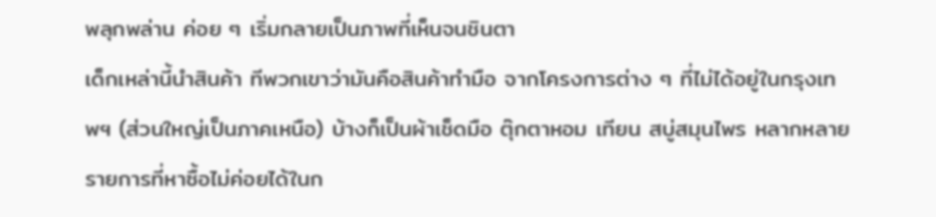พลุกพล่าน ค่อย ๆ เริ่มกลายเป็นภาพที่เห็นจนชินตา
เด็กเหล่านี้นำสินค้า ทีพวกเขาว่ามันคือสินค้าทำมือ จากโครงการต่าง ๆ ที่ไม่ได้อยู่ในกรุงเทพฯ (ส่วนใหญ่เป็นภาคเหนือ) บ้างก็เป็นผ้าเช็ดมือ ตุ๊กตาหอม เทียน สบู่สมุนไพร หลากหลายรายการที่หาซื้อไม่ค่อยได้ในก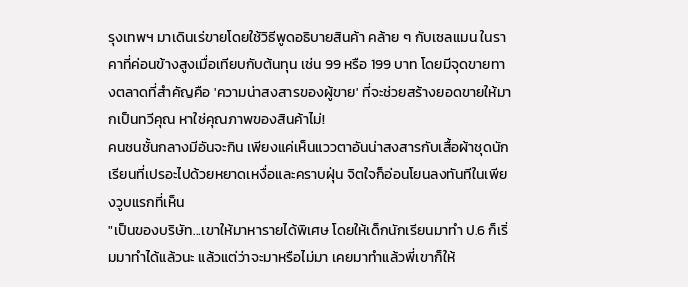รุงเทพฯ มาเดินเร่ขายโดยใช้วิธีพูดอธิบายสินค้า คล้าย ๆ กับเซลแมน ในราคาที่ค่อนข้างสูงเมื่อเทียบกับต้นทุน เช่น 99 หรือ 199 บาท โดยมีจุดขายทางตลาดที่สำคัญคือ 'ความน่าสงสารของผู้ขาย' ที่จะช่วยสร้างยอดขายให้มากเป็นทวีคุณ หาใช่คุณภาพของสินค้าไม่!
คนชนชั้นกลางมีอันจะกิน เพียงแค่เห็นแววตาอันน่าสงสารกับเสื้อผ้าชุดนักเรียนที่เปรอะไปด้วยหยาดเหงื่อและคราบฝุ่น จิตใจก็อ่อนโยนลงทันทีในเพียงวูบแรกที่เห็น
"เป็นของบริษัท...เขาให้มาหารายได้พิเศษ โดยให้เด็กนักเรียนมาทำ ป.6 ก็เริ่มมาทำได้แล้วนะ แล้วแต่ว่าจะมาหรือไม่มา เคยมาทำแล้วพี่เขาก็ให้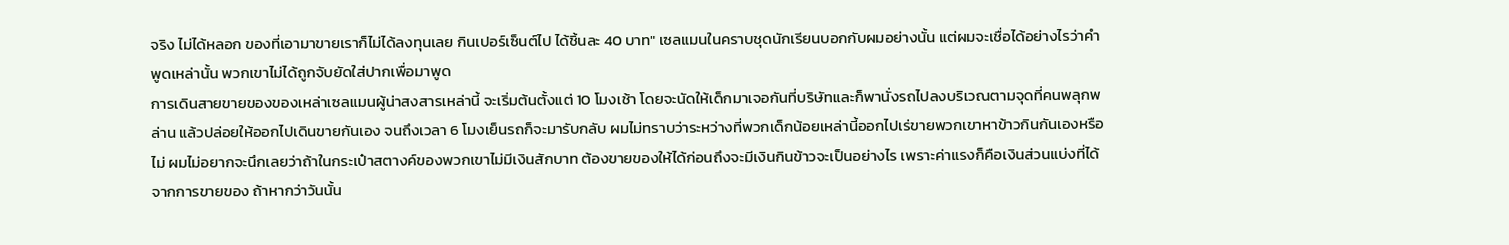จริง ไม่ได้หลอก ของที่เอามาขายเราก็ไม่ได้ลงทุนเลย กินเปอร์เซ็นต์ไป ได้ชิ้นละ 40 บาท" เซลแมนในคราบชุดนักเรียนบอกกับผมอย่างนั้น แต่ผมจะเชื่อได้อย่างไรว่าคำพูดเหล่านั้น พวกเขาไม่ได้ถูกจับยัดใส่ปากเพื่อมาพูด
การเดินสายขายของของเหล่าเซลแมนผู้น่าสงสารเหล่านี้ จะเริ่มต้นตั้งแต่ 10 โมงเช้า โดยจะนัดให้เด็กมาเจอกันที่บริษัทและก็พานั่งรถไปลงบริเวณตามจุดที่คนพลุกพล่าน แล้วปล่อยให้ออกไปเดินขายกันเอง จนถึงเวลา 6 โมงเย็นรถก็จะมารับกลับ ผมไม่ทราบว่าระหว่างที่พวกเด็กน้อยเหล่านี้ออกไปเร่ขายพวกเขาหาข้าวกินกันเองหรือไม่ ผมไม่อยากจะนึกเลยว่าถ้าในกระเป๋าสตางค์ของพวกเขาไม่มีเงินสักบาท ต้องขายของให้ได้ก่อนถึงจะมีเงินกินข้าวจะเป็นอย่างไร เพราะค่าแรงก็คือเงินส่วนแบ่งที่ได้จากการขายของ ถ้าหากว่าวันนั้น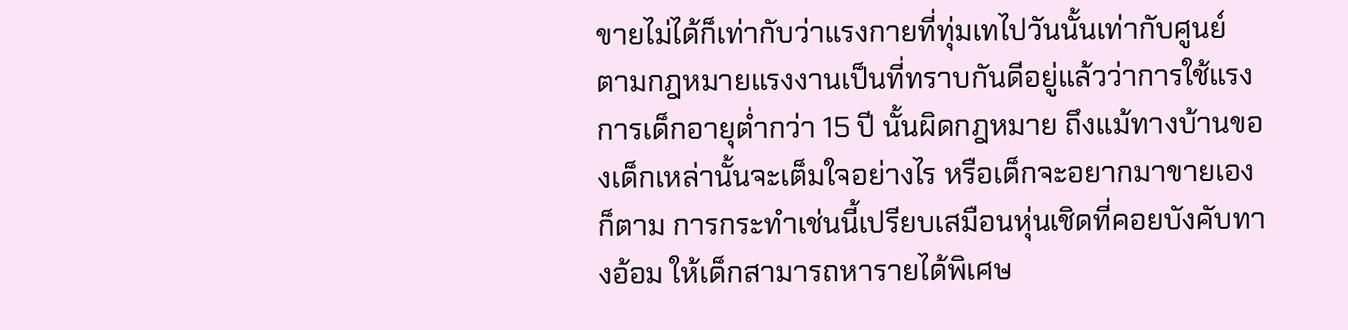ขายไม่ได้ก็เท่ากับว่าแรงกายที่ทุ่มเทไปวันนั้นเท่ากับศูนย์
ตามกฎหมายแรงงานเป็นที่ทราบกันดีอยู่แล้วว่าการใช้แรงการเด็กอายุต่ำกว่า 15 ปี นั้นผิดกฎหมาย ถึงแม้ทางบ้านของเด็กเหล่านั้นจะเต็มใจอย่างไร หรือเด็กจะอยากมาขายเองก็ตาม การกระทำเช่นนี้เปรียบเสมือนหุ่นเชิดที่คอยบังคับทางอ้อม ให้เด็กสามารถหารายได้พิเศษ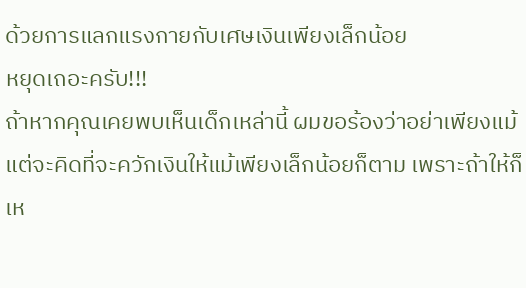ด้วยการแลกแรงกายกับเศษเงินเพียงเล็กน้อย
หยุดเถอะครับ!!!
ถ้าหากคุณเคยพบเห็นเด็กเหล่านี้ ผมขอร้องว่าอย่าเพียงแม้แต่จะคิดที่จะควักเงินให้แม้เพียงเล็กน้อยก็ตาม เพราะถ้าให้ก็เห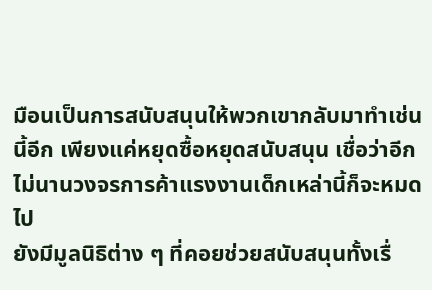มือนเป็นการสนับสนุนให้พวกเขากลับมาทำเช่นนี้อีก เพียงแค่หยุดซื้อหยุดสนับสนุน เชื่อว่าอีกไม่นานวงจรการค้าแรงงานเด็กเหล่านี้ก็จะหมดไป
ยังมีมูลนิธิต่าง ๆ ที่คอยช่วยสนับสนุนทั้งเรื่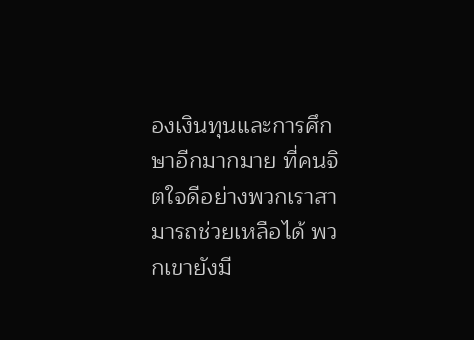องเงินทุนและการศึกษาอีกมากมาย ที่คนจิตใจดีอย่างพวกเราสามารถช่วยเหลือได้ พวกเขายังมี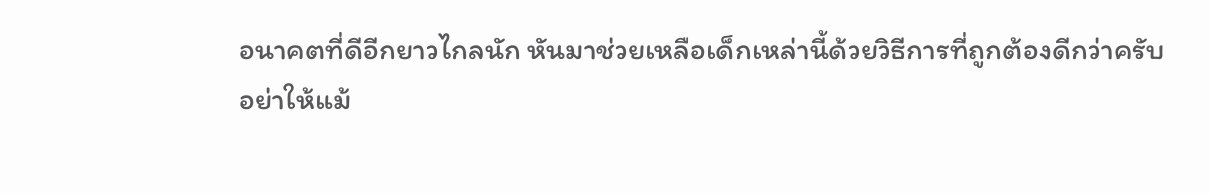อนาคตที่ดีอีกยาวไกลนัก หันมาช่วยเหลือเด็กเหล่านี้ด้วยวิธีการที่ถูกต้องดีกว่าครับ
อย่าให้แม้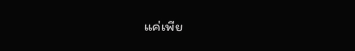แค่เพีย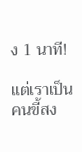ง 1 นาที!

แต่เราเป็นคนขี้สง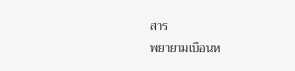สาร
พยายามเบือนห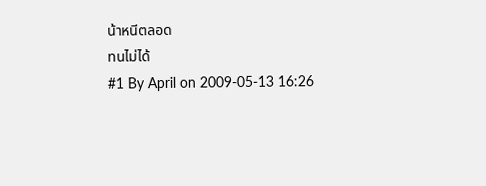น้าหนีตลอด
ทนไม่ได้
#1 By April on 2009-05-13 16:26